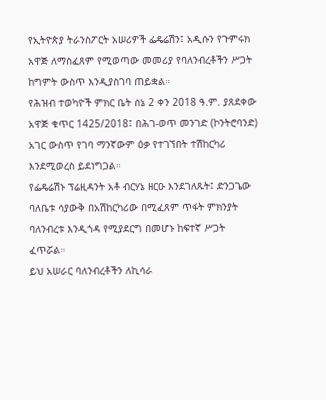የኢትዮጵያ ትራንስፖርት አሠሪዎች ፌዴሬሽን፤ አዲሱን የጉምሩክ አዋጅ ለማስፈጸም የሚወጣው መመሪያ የባለንብረቶችን ሥጋት ከግምት ውስጥ እንዲያስገባ ጠይቋል።
የሕዝብ ተወካዮች ምክር ቤት ሰኔ 2 ቀን 2018 ዓ.ም. ያጸደቀው አዋጅ ቁጥር 1425/2018፤ በሕገ-ወጥ መንገድ (ኮንትሮባንድ) አገር ውስጥ የገባ ማንኛውም ዕቃ የተገኘበት ተሽከርካሪ እንደሚወረስ ይደነግጋል።
የፌዴሬሽኑ ፕሬዚዳንት አቶ ብርሃኔ ዘርዑ እንደገለጹት፤ ድንጋጌው ባለቤቱ ሳያውቅ በአሽከርካሪው በሚፈጸም ጥፋት ምክንያት ባለንብረቱ እንዲጎዳ የሚያደርግ በመሆኑ ከፍተኛ ሥጋት ፈጥሯል።
ይህ አሠራር ባለንብረቶችን ለኪሳራ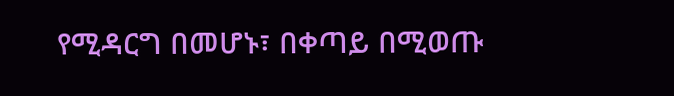የሚዳርግ በመሆኑ፣ በቀጣይ በሚወጡ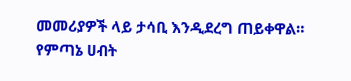መመሪያዎች ላይ ታሳቢ እንዲደረግ ጠይቀዋል።
የምጣኔ ሀብት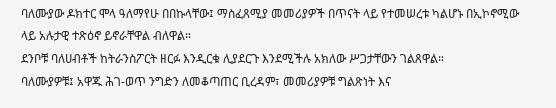ባለሙያው ዶክተር ሞላ ዓለማየሁ በበኩላቸው፤ ማስፈጸሚያ መመሪያዎች በጥናት ላይ የተመሠረቱ ካልሆኑ በኢኮኖሚው ላይ አሉታዊ ተጽዕኖ ይኖራቸዋል ብለዋል።
ደንቦቹ ባለሀብቶች ከትራንስፖርት ዘርፉ እንዲርቁ ሊያደርጉ እንደሚችሉ አክለው ሥጋታቸውን ገልጸዋል።
ባለሙያዎቹ፤ አዋጁ ሕገ-ወጥ ንግድን ለመቆጣጠር ቢረዳም፣ መመሪያዎቹ ግልጽነት እና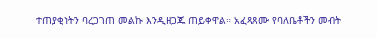ተጠያቂነትን ባረጋገጠ መልኩ እንዲዘጋጁ ጠይቀዋል። አፈጻጸሙ የባለቤቶችን መብት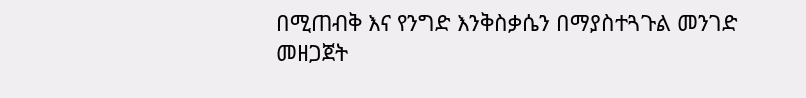በሚጠብቅ እና የንግድ እንቅስቃሴን በማያስተጓጉል መንገድ መዘጋጀት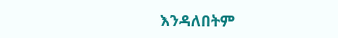እንዳለበትም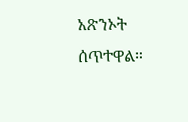አጽንኦት ሰጥተዋል።